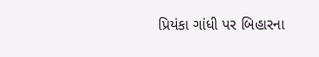પ્રિયંકા ગાંધી પર બિહારના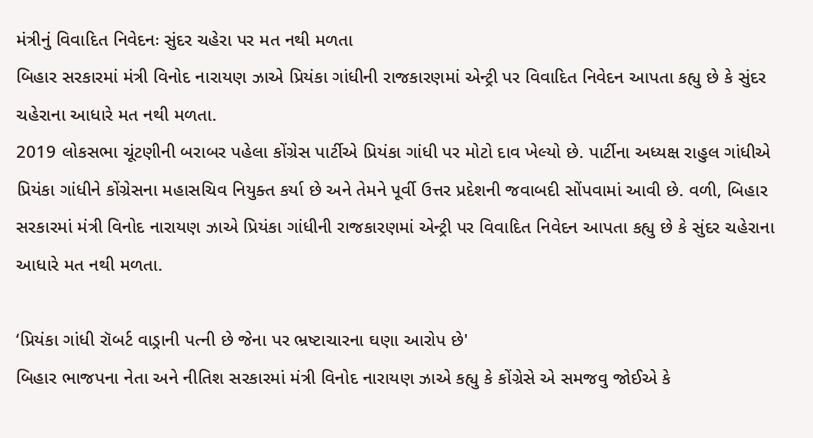મંત્રીનું વિવાદિત નિવેદનઃ સુંદર ચહેરા પર મત નથી મળતા
બિહાર સરકારમાં મંત્રી વિનોદ નારાયણ ઝાએ પ્રિયંકા ગાંધીની રાજકારણમાં એન્ટ્રી પર વિવાદિત નિવેદન આપતા કહ્યુ છે કે સુંદર ચહેરાના આધારે મત નથી મળતા.
2019 લોકસભા ચૂંટણીની બરાબર પહેલા કોંગ્રેસ પાર્ટીએ પ્રિયંકા ગાંધી પર મોટો દાવ ખેલ્યો છે. પાર્ટીના અધ્યક્ષ રાહુલ ગાંધીએ પ્રિયંકા ગાંધીને કોંગ્રેસના મહાસચિવ નિયુક્ત કર્યા છે અને તેમને પૂર્વી ઉત્તર પ્રદેશની જવાબદી સોંપવામાં આવી છે. વળી, બિહાર સરકારમાં મંત્રી વિનોદ નારાયણ ઝાએ પ્રિયંકા ગાંધીની રાજકારણમાં એન્ટ્રી પર વિવાદિત નિવેદન આપતા કહ્યુ છે કે સુંદર ચહેરાના આધારે મત નથી મળતા.

‘પ્રિયંકા ગાંધી રૉબર્ટ વાડ્રાની પત્ની છે જેના પર ભ્રષ્ટાચારના ઘણા આરોપ છે'
બિહાર ભાજપના નેતા અને નીતિશ સરકારમાં મંત્રી વિનોદ નારાયણ ઝાએ કહ્યુ કે કોંગ્રેસે એ સમજવુ જોઈએ કે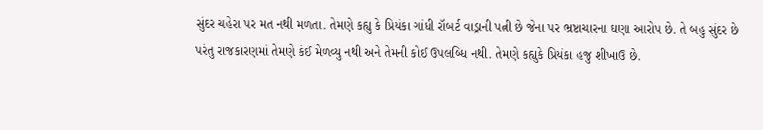સુંદર ચહેરા પર મત નથી મળતા. તેમણે કહ્યુ કે પ્રિયંકા ગાંધી રૉબર્ટ વાડ્રાની પત્ની છે જેના પર ભ્રષ્ટાચારના ઘણા આરોપ છે. તે બહુ સુંદર છે પરંતુ રાજકારણમાં તેમણે કંઈ મેળવ્યુ નથી અને તેમની કોઈ ઉપલબ્ધિ નથી. તેમણે કહ્યુકે પ્રિયંકા હજુ શીખાઉ છે.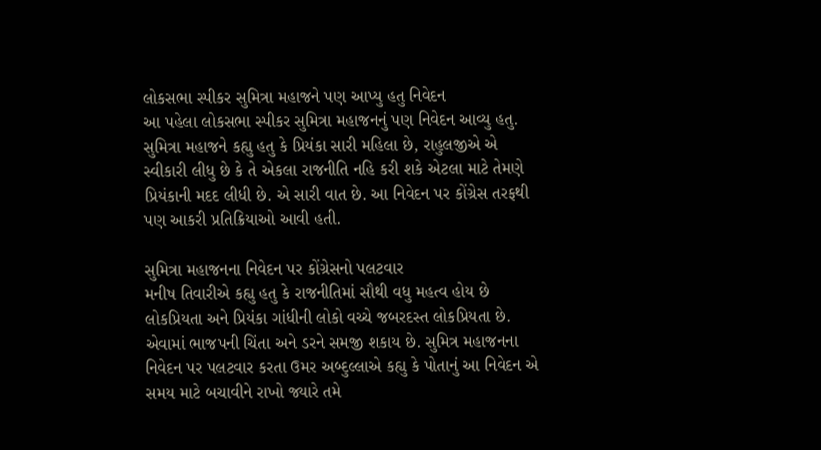લોકસભા સ્પીકર સુમિત્રા મહાજને પણ આપ્યુ હતુ નિવેદન
આ પહેલા લોકસભા સ્પીકર સુમિત્રા મહાજનનું પણ નિવેદન આવ્યુ હતુ. સુમિત્રા મહાજને કહ્યુ હતુ કે પ્રિયંકા સારી મહિલા છે, રાહુલજીએ એ સ્વીકારી લીધુ છે કે તે એકલા રાજનીતિ નહિ કરી શકે એટલા માટે તેમણે પ્રિયંકાની મદદ લીધી છે. એ સારી વાત છે. આ નિવેદન પર કોંગ્રેસ તરફથી પણ આકરી પ્રતિક્રિયાઓ આવી હતી.

સુમિત્રા મહાજનના નિવેદન પર કોંગ્રેસનો પલટવાર
મનીષ તિવારીએ કહ્યુ હતુ કે રાજનીતિમાં સૌથી વધુ મહત્વ હોય છે લોકપ્રિયતા અને પ્રિયંકા ગાંધીની લોકો વચ્ચે જબરદસ્ત લોકપ્રિયતા છે. એવામાં ભાજપની ચિંતા અને ડરને સમજી શકાય છે. સુમિત્ર મહાજનના નિવેદન પર પલટવાર કરતા ઉમર અબ્દુલ્લાએ કહ્યુ કે પોતાનું આ નિવેદન એ સમય માટે બચાવીને રાખો જ્યારે તમે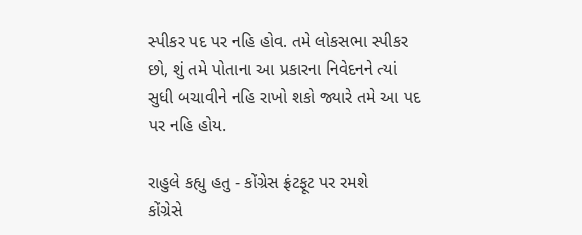સ્પીકર પદ પર નહિ હોવ. તમે લોકસભા સ્પીકર છો, શું તમે પોતાના આ પ્રકારના નિવેદનને ત્યાં સુધી બચાવીને નહિ રાખો શકો જ્યારે તમે આ પદ પર નહિ હોય.

રાહુલે કહ્યુ હતુ - કોંગ્રેસ ફ્રંટફૂટ પર રમશે
કોંગ્રેસે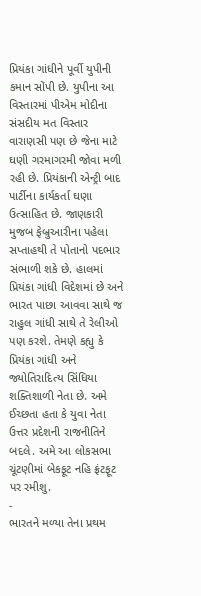પ્રિયંકા ગાંધીને પૂર્વી યુપીની કમાન સોંપી છે. યુપીના આ વિસ્તારમાં પીએમ મોદીના સંસદીય મત વિસ્તાર વારાણસી પણ છે જેના માટે ઘણી ગરમાગરમી જોવા મળી રહી છે. પ્રિયંકાની એન્ટ્રી બાદ પાર્ટીના કાર્યકર્તા ઘણા ઉત્સાહિત છે. જાણકારી મુજબ ફેબ્રુઆરીના પહેલા સપ્તાહથી તે પોતાનો પદભાર સંભાળી શકે છે. હાલમાં પ્રિયંકા ગાંધી વિદેશમાં છે અને ભારત પાછા આવવા સાથે જ રાહુલ ગાંધી સાથે તે રેલીઓ પણ કરશે. તેમણે કહ્યુ કે પ્રિયંકા ગાંધી અને જ્યોતિરાદિત્ય સિંધિયા શક્તિશાળી નેતા છે. અમે ઈચ્છતા હતા કે યુવા નેતા ઉત્તર પ્રદેશની રાજનીતિને બદલે. અમે આ લોકસભા ચૂંટણીમાં બેકફૂટ નહિ ફ્રંટફૂટ પર રમીશુ.
-
ભારતને મળ્યા તેના પ્રથમ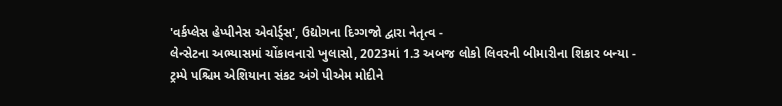'વર્કપ્લેસ હેપ્પીનેસ એવોર્ડ્સ', ઉદ્યોગના દિગ્ગજો દ્વારા નેતૃત્વ -
લેન્સેટના અભ્યાસમાં ચોંકાવનારો ખુલાસો, 2023માં 1.3 અબજ લોકો લિવરની બીમારીના શિકાર બન્યા -
ટ્રમ્પે પશ્ચિમ એશિયાના સંકટ અંગે પીએમ મોદીને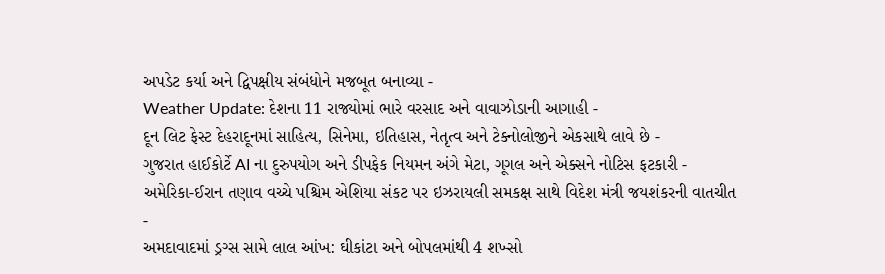અપડેટ કર્યા અને દ્વિપક્ષીય સંબંધોને મજબૂત બનાવ્યા -
Weather Update: દેશના 11 રાજ્યોમાં ભારે વરસાદ અને વાવાઝોડાની આગાહી -
દૂન લિટ ફેસ્ટ દેહરાદૂનમાં સાહિત્ય, સિનેમા, ઇતિહાસ, નેતૃત્વ અને ટેક્નોલોજીને એકસાથે લાવે છે -
ગુજરાત હાઈકોર્ટે AI ના દુરુપયોગ અને ડીપફેક નિયમન અંગે મેટા, ગૂગલ અને એક્સને નોટિસ ફટકારી -
અમેરિકા-ઈરાન તણાવ વચ્ચે પશ્ચિમ એશિયા સંકટ પર ઇઝરાયલી સમકક્ષ સાથે વિદેશ મંત્રી જયશંકરની વાતચીત -
અમદાવાદમાં ડ્રગ્સ સામે લાલ આંખ: ઘીકાંટા અને બોપલમાંથી 4 શખ્સો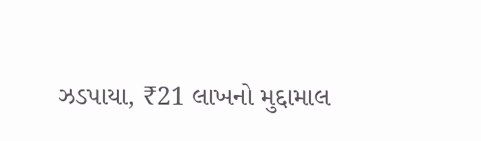ઝડપાયા, ₹21 લાખનો મુદ્દામાલ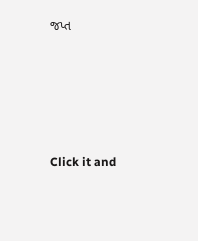જપ્ત





Click it and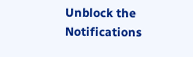Unblock the Notifications